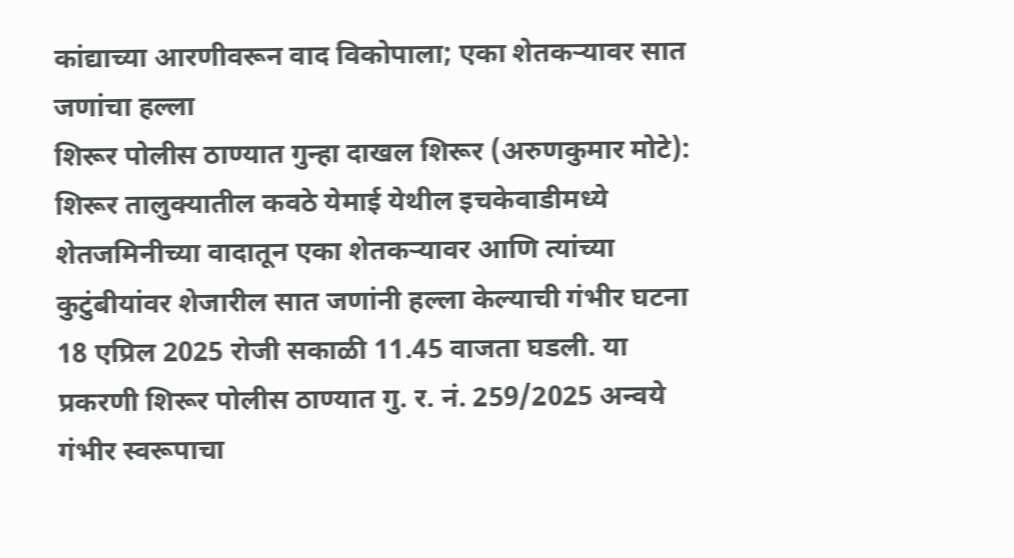कांद्याच्या आरणीवरून वाद विकोपाला; एका शेतकऱ्यावर सात जणांचा हल्ला
शिरूर पोलीस ठाण्यात गुन्हा दाखल शिरूर (अरुणकुमार मोटे): शिरूर तालुक्यातील कवठे येमाई येथील इचकेवाडीमध्ये शेतजमिनीच्या वादातून एका शेतकऱ्यावर आणि त्यांच्या कुटुंबीयांवर शेजारील सात जणांनी हल्ला केल्याची गंभीर घटना 18 एप्रिल 2025 रोजी सकाळी 11.45 वाजता घडली. या प्रकरणी शिरूर पोलीस ठाण्यात गु. र. नं. 259/2025 अन्वये गंभीर स्वरूपाचा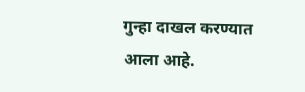गुन्हा दाखल करण्यात आला आहे.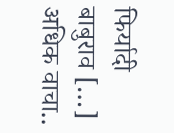फिर्यादी बाबुराव […]
अधिक वाचा..